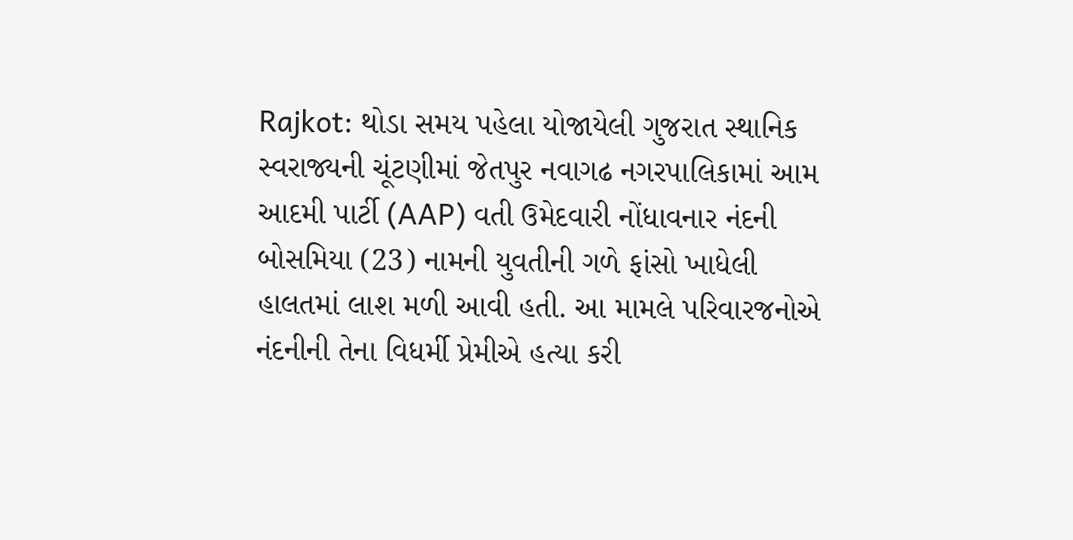Rajkot: થોડા સમય પહેલા યોજાયેલી ગુજરાત સ્થાનિક સ્વરાજ્યની ચૂંટણીમાં જેતપુર નવાગઢ નગરપાલિકામાં આમ આદમી પાર્ટી (AAP) વતી ઉમેદવારી નોંધાવનાર નંદની બોસમિયા (23) નામની યુવતીની ગળે ફાંસો ખાધેલી હાલતમાં લાશ મળી આવી હતી. આ મામલે પરિવારજનોએ નંદનીની તેના વિધર્મી પ્રેમીએ હત્યા કરી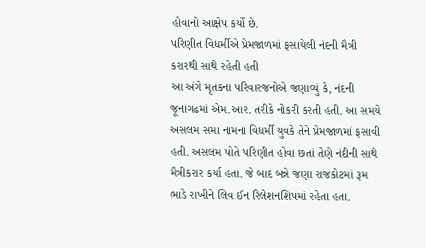હોવાનો આક્ષેપ કર્યો છે.
પરિણીત વિધર્મીએ પ્રેમજાળમાં ફસાયેલી નંદની મૈત્રી કરારથી સાથે રહેતી હતી
આ અંગે મૃતકના પરિવારજનોએ જણાવ્યું કે, નંદની જૂનાગઢમાં એમ.આર. તરીકે નોકરી કરતી હતી. આ સમયે અસલમ સમા નામના વિધર્મી યુવકે તેને પ્રેમજાળમાં ફસાવી હતી. અસલમ પોતે પરિણીત હોવા છતાં તેણે નંદીની સાથે મૈત્રીકરાર કર્યા હતા. જે બાદ બન્ને જણા રાજકોટમાં રૂમ ભાડે રાખીને લિવ ઈન રિલેશનશિપમાં રહેતા હતા.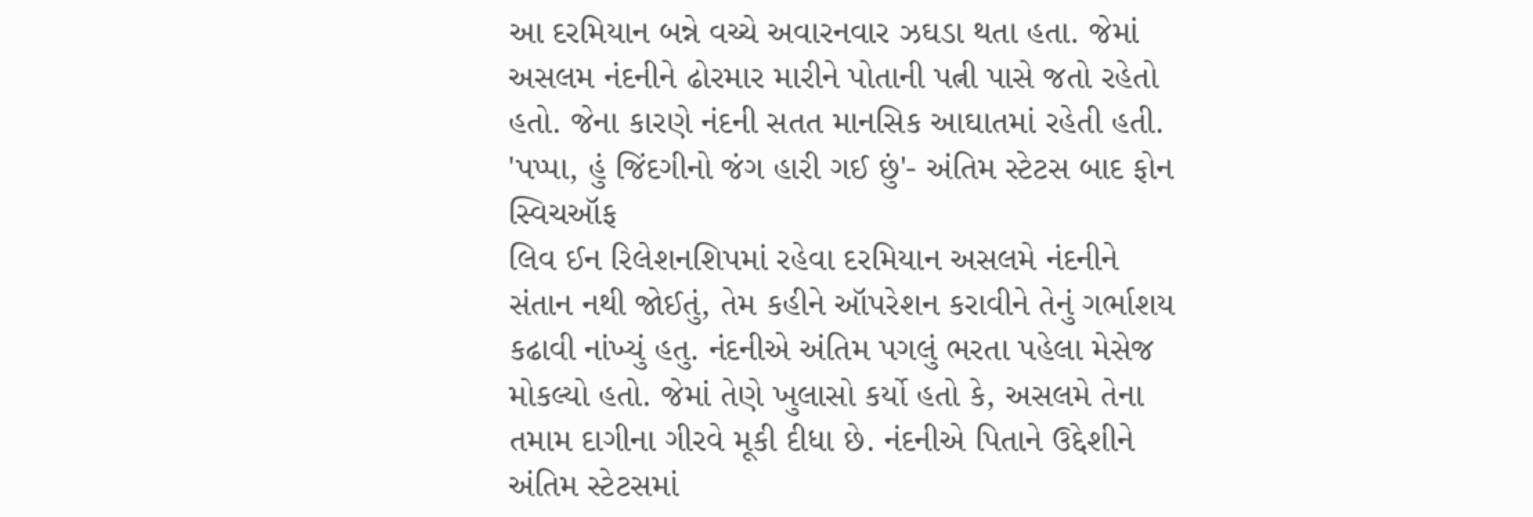આ દરમિયાન બન્ને વચ્ચે અવારનવાર ઝઘડા થતા હતા. જેમાં અસલમ નંદનીને ઢોરમાર મારીને પોતાની પત્ની પાસે જતો રહેતો હતો. જેના કારણે નંદની સતત માનસિક આઘાતમાં રહેતી હતી.
'પપ્પા, હું જિંદગીનો જંગ હારી ગઈ છું'- અંતિમ સ્ટેટસ બાદ ફોન સ્વિચઑફ
લિવ ઈન રિલેશનશિપમાં રહેવા દરમિયાન અસલમે નંદનીને સંતાન નથી જોઈતું, તેમ કહીને ઑપરેશન કરાવીને તેનું ગર્ભાશય કઢાવી નાંખ્યું હતુ. નંદનીએ અંતિમ પગલું ભરતા પહેલા મેસેજ મોકલ્યો હતો. જેમાં તેણે ખુલાસો કર્યો હતો કે, અસલમે તેના તમામ દાગીના ગીરવે મૂકી દીધા છે. નંદનીએ પિતાને ઉદ્દેશીને અંતિમ સ્ટેટસમાં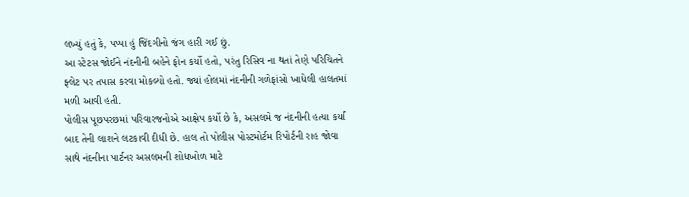લખ્યું હતું કે, પપ્પા હું જિંદગીનો જંગ હારી ગઈ છું.
આ સ્ટેટસ જોઈને નંદનીની બહેને ફોન કર્યો હતો, પરંતુ રિસિવ ના થતાં તેણે પરિચિતને ફ્લેટ પર તપાસ કરવા મોકલ્યો હતો. જ્યાં હોલમાં નંદનીની ગળેફાંસો ખાધેલી હાલતમાં મળી આવી હતી.
પોલીસ પૂછપરછમાં પરિવારજનોએ આક્ષેપ કર્યો છે કે, અસલમે જ નંદનીની હત્યા કર્યાં બાદ તેની લાશને લટકાવી દીધી છે. હાલ તો પોલીસ પોસ્ટમોર્ટમ રિપોર્ટની રાહ જોવા સાથે નંદનીના પાર્ટનર અસલમની શોધખોળ માટે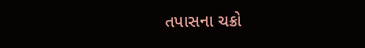તપાસના ચક્રો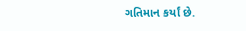ગતિમાન કર્યાં છે.